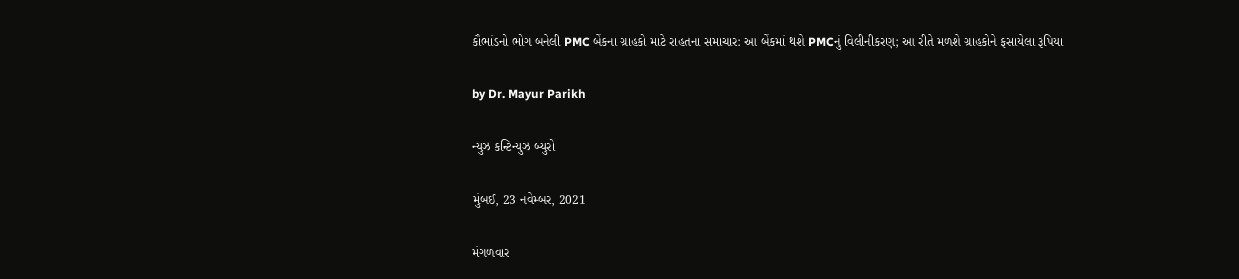કૌભાંડનો ભોગ બનેલી PMC બેંકના ગ્રાહકો માટે રાહતના સમાચાર: આ બેંકમાં થશે PMCનું વિલીનીકરણ; આ રીતે મળશે ગ્રાહકોને ફસાયેલા રૂપિયા

by Dr. Mayur Parikh

ન્યુઝ કન્ટિન્યુઝ બ્યુરો

મુંબઈ, 23 નવેમ્બર, 2021

મંગળવાર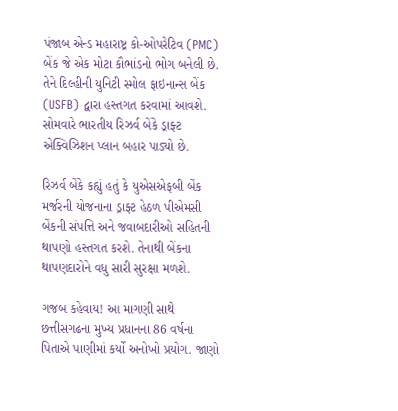પંજાબ એન્ડ મહારાષ્ટ્ર કો-ઓપરેટિવ (PMC) બેંક જે એક મોટા કૌભાંડનો ભોગ બનેલી છે. તેને દિલ્હીની યુનિટી સ્મોલ ફાઇનાન્સ બેંક (USFB) દ્વારા હસ્તગત કરવામાં આવશે. સોમવારે ભારતીય રિઝર્વ બેંકે ડ્રાફ્ટ એક્વિઝિશન પ્લાન બહાર પાડ્યો છે.

રિઝર્વ બેંકે કહ્યું હતું કે યુએસએફબી બેંક મર્જરની યોજનાના ડ્રાફ્ટ હેઠળ પીએમસી બેંકની સંપત્તિ અને જવાબદારીઓ સહિતની થાપણો હસ્તગત કરશે. તેનાથી બેંકના થાપણદારોને વધુ સારી સુરક્ષા મળશે.

ગજબ કહેવાય! આ માગણી સાથે છત્તીસગઢના મુખ્ય પ્રધાનના 86 વર્ષના પિતાએ પાણીમાં કર્યો અનોખો પ્રયોગ. જાણો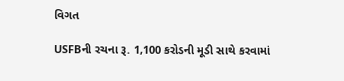વિગત

USFBની રચના રૂ. 1,100 કરોડની મૂડી સાથે કરવામાં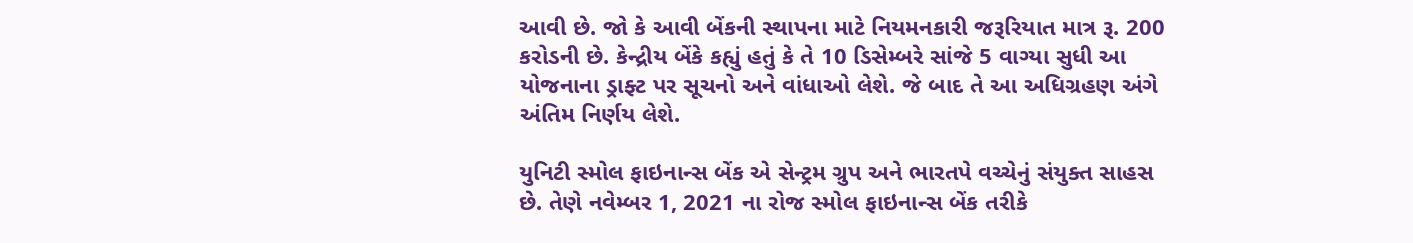આવી છે. જો કે આવી બેંકની સ્થાપના માટે નિયમનકારી જરૂરિયાત માત્ર રૂ. 200 કરોડની છે. કેન્દ્રીય બેંકે કહ્યું હતું કે તે 10 ડિસેમ્બરે સાંજે 5 વાગ્યા સુધી આ યોજનાના ડ્રાફ્ટ પર સૂચનો અને વાંધાઓ લેશે. જે બાદ તે આ અધિગ્રહણ અંગે અંતિમ નિર્ણય લેશે.

યુનિટી સ્મોલ ફાઇનાન્સ બેંક એ સેન્ટ્રમ ગ્રુપ અને ભારતપે વચ્ચેનું સંયુક્ત સાહસ છે. તેણે નવેમ્બર 1, 2021 ના રોજ સ્મોલ ફાઇનાન્સ બેંક તરીકે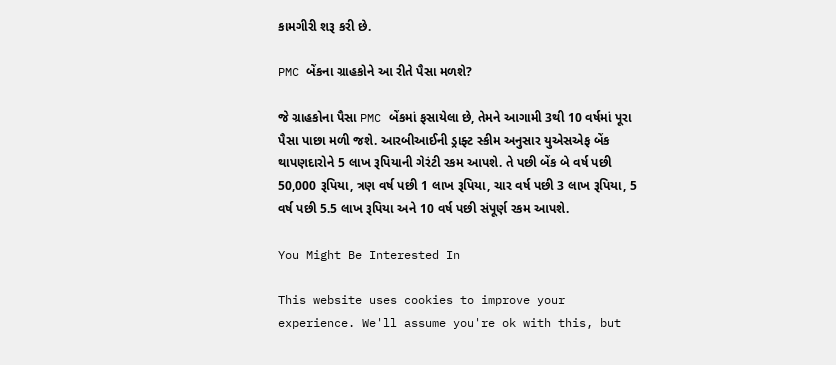કામગીરી શરૂ કરી છે.

PMC બેંકના ગ્રાહકોને આ રીતે પૈસા મળશે?

જે ગ્રાહકોના પૈસા PMC બેંકમાં ફસાયેલા છે, તેમને આગામી 3થી 10 વર્ષમાં પૂરા પૈસા પાછા મળી જશે. આરબીઆઈની ડ્રાફ્ટ સ્કીમ અનુસાર યુએસએફ બેંક થાપણદારોને 5 લાખ રૂપિયાની ગેરંટી રકમ આપશે. તે પછી બેંક બે વર્ષ પછી 50,000 રૂપિયા, ત્રણ વર્ષ પછી 1 લાખ રૂપિયા, ચાર વર્ષ પછી 3 લાખ રૂપિયા, 5 વર્ષ પછી 5.5 લાખ રૂપિયા અને 10 વર્ષ પછી સંપૂર્ણ રકમ આપશે.

You Might Be Interested In

This website uses cookies to improve your experience. We'll assume you're ok with this, but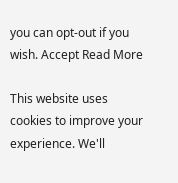you can opt-out if you wish. Accept Read More

This website uses cookies to improve your experience. We'll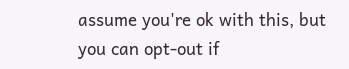assume you're ok with this, but you can opt-out if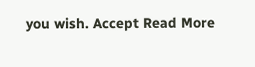you wish. Accept Read More